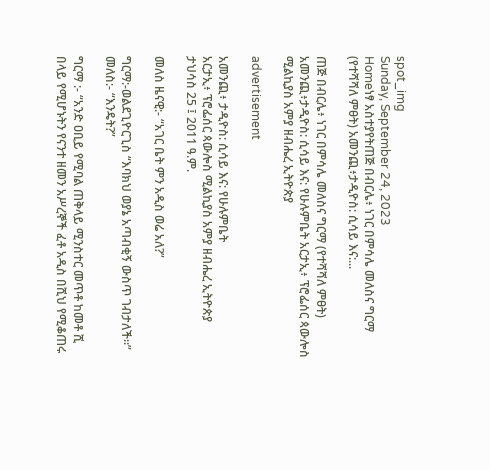spot_img
Sunday, September 24, 2023
Homeነፃ አስተያየትጠጅ በብርሌ፥ ነገር በምሳሌ መለስና ግርማ (የተሻሻለ ምፀት) አመንጪ፥ታዲዮስ: ሲሳይ እና:...

ጠጅ በብርሌ፥ ነገር በምሳሌ መለስና ግርማ (የተሻሻለ ምፀት) አመንጪ፥ታዲዮስ: ሲሳይ እና: የሁሉምቤት አርታኢ፥ ፕሮፌሰር ጳውሎስ ሚልኪያስ አምያ ዘብሔረ ኢትዮጵያ

advertisement

አመንጪ፥ ታዲዮስ: ሲሳይ እና: የሁሉምቤት
አርታኢ፥ ፕሮፌሰር ጳውሎስ ሚልኪያስ አምያ ዘብሔረ ኢትዮጵያ
ታህሳስ 25 ፤ 2011 ዓ.ም.

መለስ ዜናዊ:- “አገር ቤት ምን አዲስ ወሬ አለ?”

ግርማ:-ወልደጊዮርጊስ “እባክህ ወያኔ አጣብቂኝ ውስጥ ገብታለች።” መለስ:- “እንዴት?”

ግርማ :- “አንድ ዐቢይ የሚባል ጠቅላይ ሚንስተር መጥቶ ከመቶ ሺ በላይ የሚሆኑትን የናንተ ዘመን አሥረኞች ፈቶ አዲስ በሺህ የሚቆጠሩ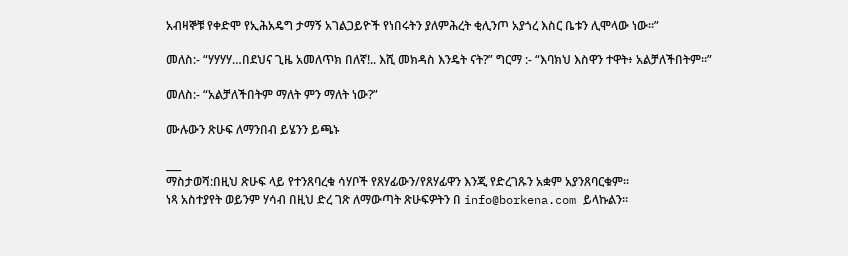አብዛኞቹ የቀድሞ የኢሕአዴግ ታማኝ አገልጋይዮች የነበሩትን ያለምሕረት ቂሊንጦ አያጎረ እስር ቤቱን ሊሞላው ነው።”

መለስ:- “ሃሃሃሃ…በደህና ጊዜ አመለጥክ በለኛ!.. እሺ መክዳስ እንዴት ናት?” ግርማ :- “እባክህ እስዋን ተዋት፥ አልቻለችበትም።”

መለስ:- “አልቻለችበትም ማለት ምን ማለት ነው?”

ሙሉውን ጽሁፍ ለማንበብ ይሄንን ይጫኑ

___
ማስታወሻ:በዚህ ጽሁፍ ላይ የተንጸባረቁ ሳሃቦች የጸሃፊውን/የጸሃፊዋን እንጂ የድረገጹን አቋም አያንጸባርቁም።
ነጻ አስተያየት ወይንም ሃሳብ በዚህ ድረ ገጽ ለማውጣት ጽሁፍዎትን በ info@borkena.com ይላኩልን።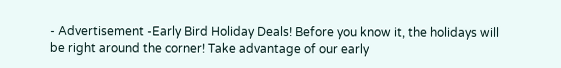- Advertisement -Early Bird Holiday Deals! Before you know it, the holidays will be right around the corner! Take advantage of our early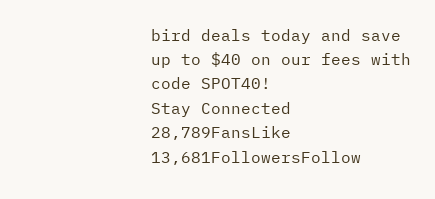bird deals today and save up to $40 on our fees with code SPOT40!
Stay Connected
28,789FansLike
13,681FollowersFollow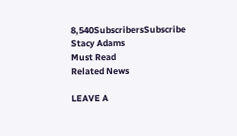8,540SubscribersSubscribe
Stacy Adams
Must Read
Related News

LEAVE A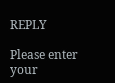REPLY

Please enter your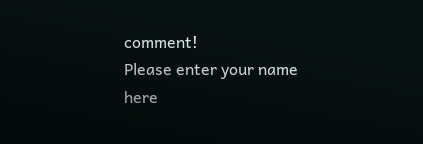comment!
Please enter your name here